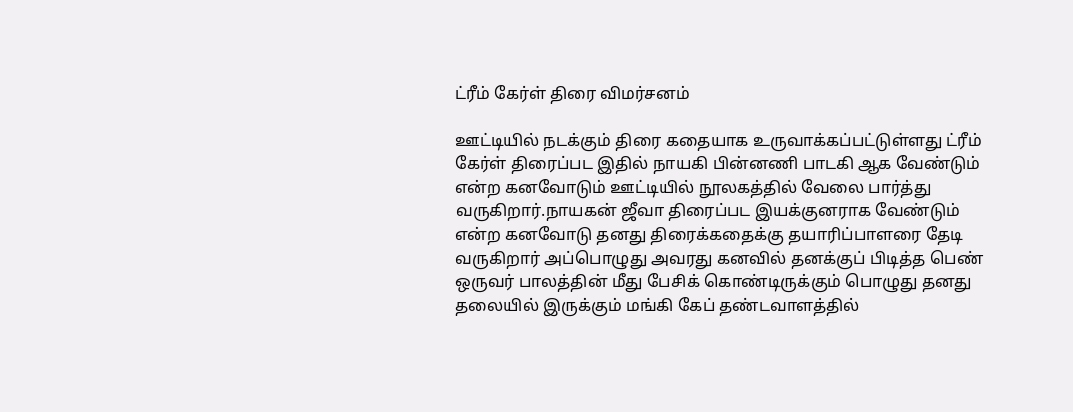ட்ரீம் கேர்ள் திரை விமர்சனம்

ஊட்டியில் நடக்கும் திரை கதையாக உருவாக்கப்பட்டுள்ளது ட்ரீம் கேர்ள் திரைப்பட இதில் நாயகி பின்னணி பாடகி ஆக வேண்டும் என்ற கனவோடும் ஊட்டியில் நூலகத்தில் வேலை பார்த்து வருகிறார்.நாயகன் ஜீவா திரைப்பட இயக்குனராக வேண்டும் என்ற கனவோடு தனது திரைக்கதைக்கு தயாரிப்பாளரை தேடி வருகிறார் அப்பொழுது அவரது கனவில் தனக்குப் பிடித்த பெண் ஒருவர் பாலத்தின் மீது பேசிக் கொண்டிருக்கும் பொழுது தனது தலையில் இருக்கும் மங்கி கேப் தண்டவாளத்தில்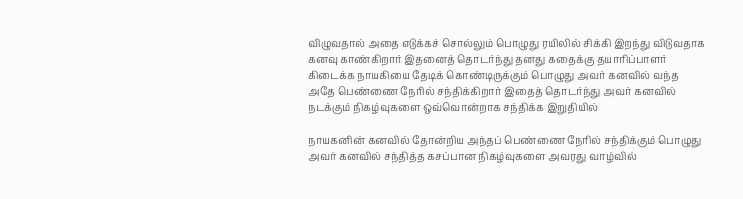விழுவதால் அதை எடுக்கச் சொல்லும் பொழுது ரயிலில் சிக்கி இறந்து விடுவதாக கனவு காண்கிறார் இதனைத் தொடர்ந்து தனது கதைக்கு தயாரிப்பாளர் கிடைக்க நாயகியை தேடிக் கொண்டிருக்கும் பொழுது அவர் கனவில் வந்த அதே பெண்ணை நேரில் சந்திக்கிறார் இதைத் தொடர்ந்து அவர் கனவில் நடக்கும் நிகழ்வுகளை ஒவ்வொன்றாக சந்திக்க இறுதியில்

நாயகனின் கனவில் தோன்றிய அந்தப் பெண்ணை நேரில் சந்திக்கும் பொழுது அவர் கனவில் சந்தித்த கசப்பான நிகழ்வுகளை அவரது வாழ்வில்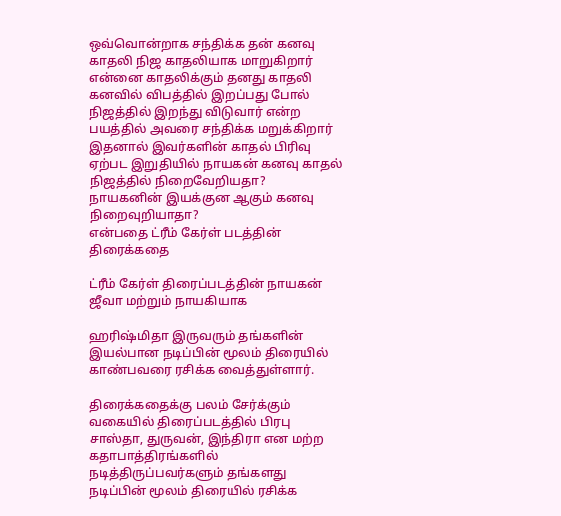ஒவ்வொன்றாக சந்திக்க தன் கனவு காதலி நிஜ காதலியாக மாறுகிறார் என்னை காதலிக்கும் தனது காதலி கனவில் விபத்தில் இறப்பது போல் நிஜத்தில் இறந்து விடுவார் என்ற பயத்தில் அவரை சந்திக்க மறுக்கிறார் இதனால் இவர்களின் காதல் பிரிவு ஏற்பட இறுதியில் நாயகன் கனவு காதல் நிஜத்தில் நிறைவேறியதா?
நாயகனின் இயக்குன ஆகும் கனவு நிறைவுறியாதா?
என்பதை ட்ரீம் கேர்ள் படத்தின் திரைக்கதை

ட்ரீம் கேர்ள் திரைப்படத்தின் நாயகன் ஜீவா மற்றும் நாயகியாக

ஹரிஷ்மிதா இருவரும் தங்களின் இயல்பான நடிப்பின் மூலம் திரையில் காண்பவரை ரசிக்க வைத்துள்ளார்.

திரைக்கதைக்கு பலம் சேர்க்கும் வகையில் திரைப்படத்தில் பிரபு சாஸ்தா, துருவன், இந்திரா என மற்ற கதாபாத்திரங்களில் நடித்திருப்பவர்களும் தங்களது நடிப்பின் மூலம் திரையில் ரசிக்க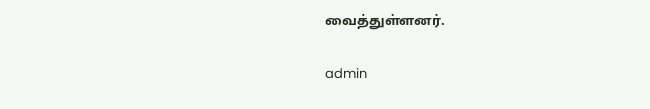வைத்துள்ளனர்.

admin